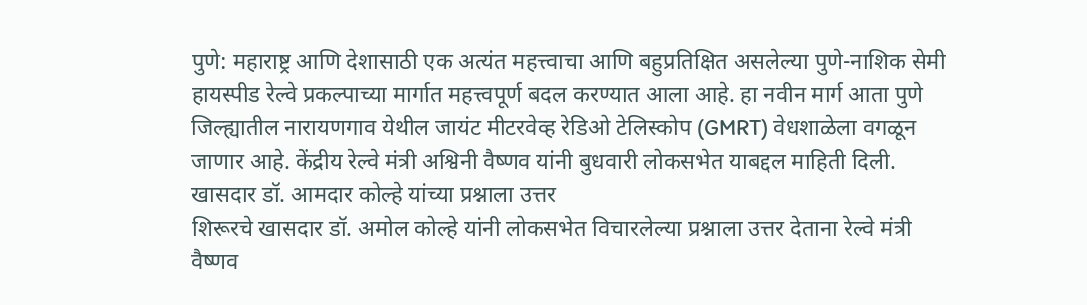पुणे: महाराष्ट्र आणि देशासाठी एक अत्यंत महत्त्वाचा आणि बहुप्रतिक्षित असलेल्या पुणे-नाशिक सेमी हायस्पीड रेल्वे प्रकल्पाच्या मार्गात महत्त्वपूर्ण बदल करण्यात आला आहे. हा नवीन मार्ग आता पुणे जिल्ह्यातील नारायणगाव येथील जायंट मीटरवेव्ह रेडिओ टेलिस्कोप (GMRT) वेधशाळेला वगळून जाणार आहे. केंद्रीय रेल्वे मंत्री अश्विनी वैष्णव यांनी बुधवारी लोकसभेत याबद्दल माहिती दिली.
खासदार डॉ. आमदार कोल्हे यांच्या प्रश्नाला उत्तर
शिरूरचे खासदार डॉ. अमोल कोल्हे यांनी लोकसभेत विचारलेल्या प्रश्नाला उत्तर देताना रेल्वे मंत्री वैष्णव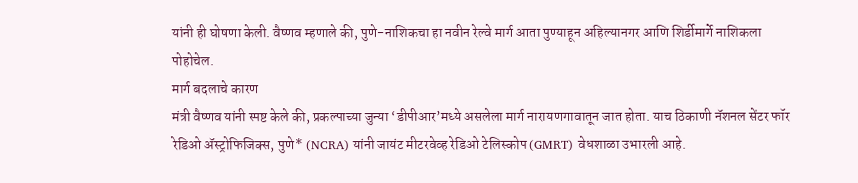यांनी ही घोषणा केली. वैष्णव म्हणाले की, पुणे-नाशिकचा हा नवीन रेल्वे मार्ग आता पुण्याहून अहिल्यानगर आणि शिर्डीमार्गे नाशिकला पोहोचेल.
मार्ग बदलाचे कारण
मंत्री वैष्णव यांनी स्पष्ट केले की, प्रकल्पाच्या जुन्या ‘डीपीआर’मध्ये असलेला मार्ग नारायणगावातून जात होता. याच ठिकाणी नॅशनल सेंटर फॉर रेडिओ ॲस्ट्रोफिजिक्स, पुणे* (NCRA) यांनी जायंट मीटरवेव्ह रेडिओ टेलिस्कोप (GMRT) वेधशाळा उभारली आहे.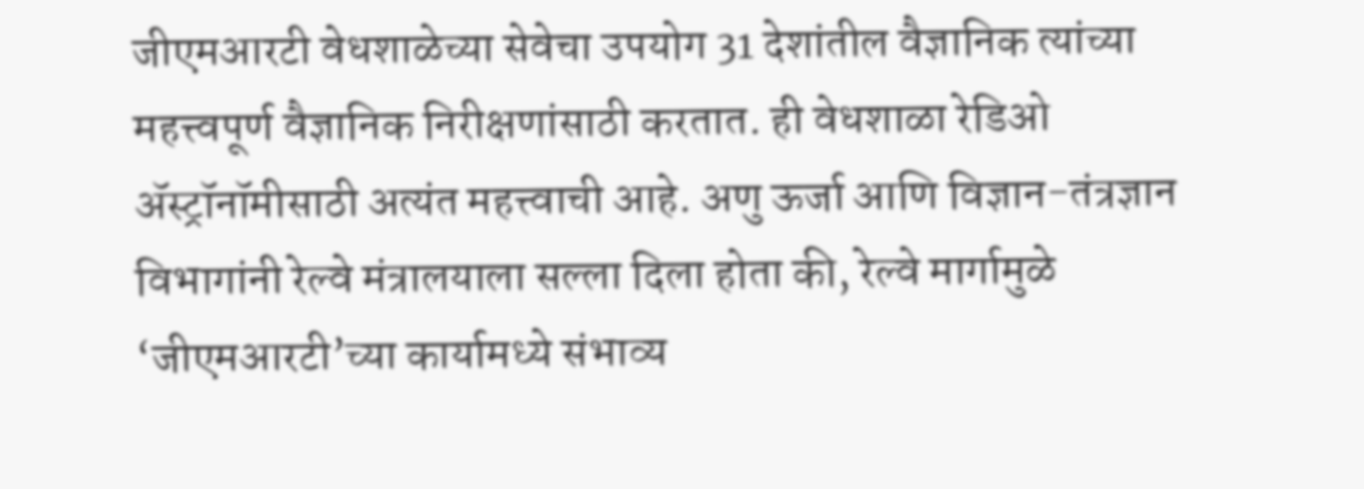जीएमआरटी वेधशाळेच्या सेवेचा उपयोग 31 देशांतील वैज्ञानिक त्यांच्या महत्त्वपूर्ण वैज्ञानिक निरीक्षणांसाठी करतात. ही वेधशाळा रेडिओ ॲस्ट्रॉनॉमीसाठी अत्यंत महत्त्वाची आहे. अणु ऊर्जा आणि विज्ञान-तंत्रज्ञान विभागांनी रेल्वे मंत्रालयाला सल्ला दिला होता की, रेल्वे मार्गामुळे ‘जीएमआरटी’च्या कार्यामध्ये संभाव्य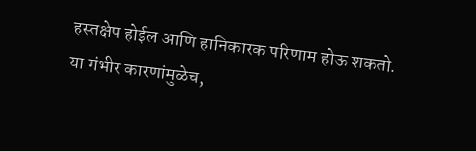हस्तक्षेप होईल आणि हानिकारक परिणाम होऊ शकतो.
या गंभीर कारणांमुळेच,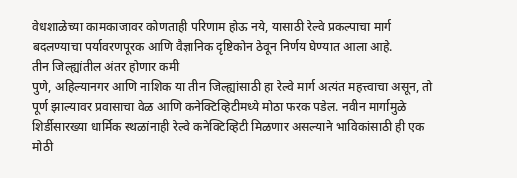वेधशाळेच्या कामकाजावर कोणताही परिणाम होऊ नये, यासाठी रेल्वे प्रकल्पाचा मार्ग बदलण्याचा पर्यावरणपूरक आणि वैज्ञानिक दृष्टिकोन ठेवून निर्णय घेण्यात आला आहे.
तीन जिल्ह्यांतील अंतर होणार कमी
पुणे, अहिल्यानगर आणि नाशिक या तीन जिल्ह्यांसाठी हा रेल्वे मार्ग अत्यंत महत्त्वाचा असून, तो पूर्ण झाल्यावर प्रवासाचा वेळ आणि कनेक्टिव्हिटीमध्ये मोठा फरक पडेल. नवीन मार्गामुळे शिर्डीसारख्या धार्मिक स्थळांनाही रेल्वे कनेक्टिव्हिटी मिळणार असल्याने भाविकांसाठी ही एक मोठी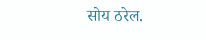सोय ठरेल.